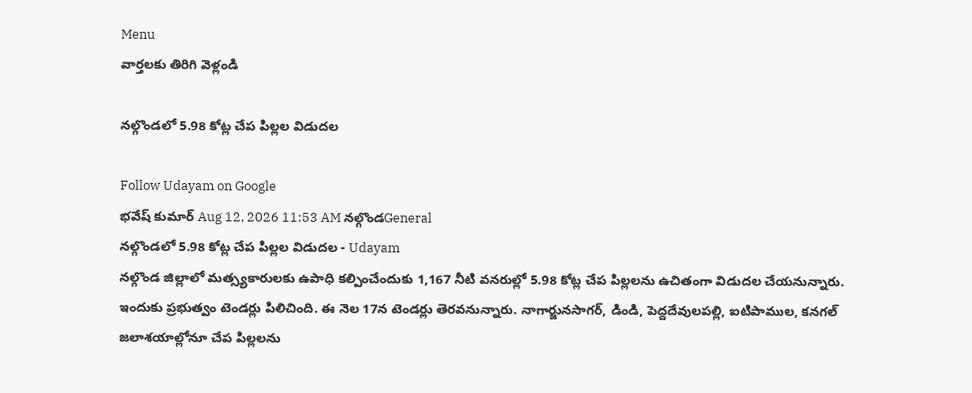Menu
వార్తలకు తిరిగి వెళ్లండి

నల్గొండలో 5.98 కోట్ల చేప పిల్లల విడుదల

Follow Udayam on Google
భవేష్ కుమార్ Aug 12, 2026 11:53 AM నల్గొండGeneral
నల్గొండలో 5.98 కోట్ల చేప పిల్లల విడుదల - Udayam
నల్గొండ జిల్లాలో మత్స్యకారులకు ఉపాధి కల్పించేందుకు 1,167 నీటి వనరుల్లో 5.98 కోట్ల చేప పిల్లలను ఉచితంగా విడుదల చేయనున్నారు. ఇందుకు ప్రభుత్వం టెండర్లు పిలిచింది. ఈ నెల 17న టెండర్లు తెరవనున్నారు. నాగార్జునసాగర్, డిండి, పెద్దదేవులపల్లి, ఐటిపాముల, కనగల్ జలాశయాల్లోనూ చేప పిల్లలను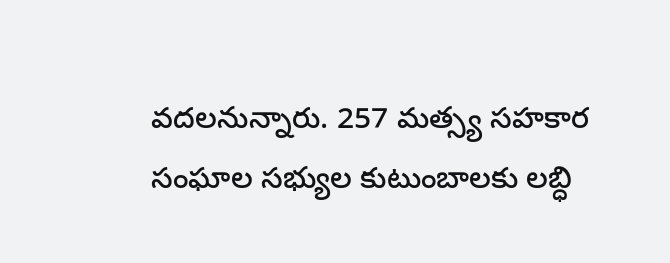వదలనున్నారు. 257 మత్స్య సహకార సంఘాల సభ్యుల కుటుంబాలకు లబ్ధి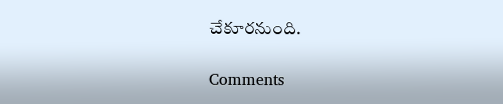చేకూరనుంది.

Comments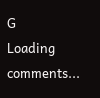G
Loading comments...